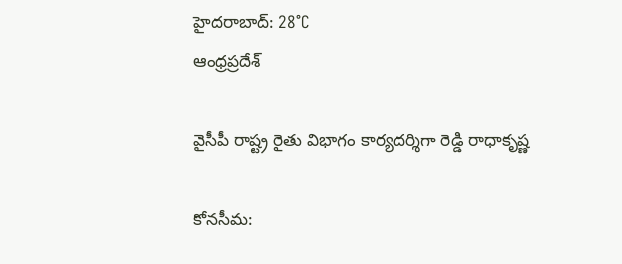హైదరాబాద్: 28°C
ఆంధ్రప్రదేశ్

వైసీపీ రాష్ట్ర రైతు విభాగం కార్యదర్శిగా రెడ్డి రాధాకృష్ణ

కోనసీమ: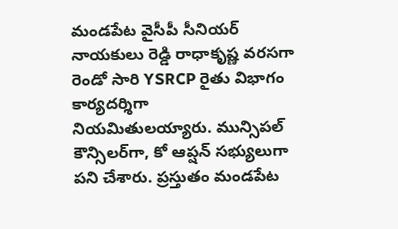మండపేట వైసీపీ సీనియర్ నాయకులు రెడ్డి రాధాకృష్ణ వరసగా రెండో సారి YSRCP రైతు విభాగం కార్యదర్శిగా  నియమితులయ్యారు. మున్సిపల్ కౌన్సిలర్‌గా, కో ఆప్షన్ సభ్యులు‌గా పని చేశారు. ప్రస్తుతం మండపేట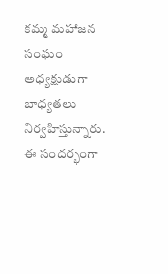కమ్మ మహాజన సంఘం అధ్యక్షుడుగా బాధ్యతలు నిర్వహిస్తున్నారు. ఈ సందర్భంగా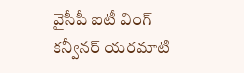వైసీపీ ఐటీ వింగ్ కన్వీనర్ యరమాటి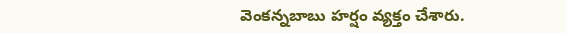వెంకన్నబాబు హర్షం వ్యక్తం చేశారు.